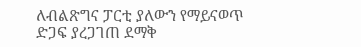ለብልጽግና ፓርቲ ያለውን የማይናወጥ ድጋፍ ያረጋገጠ ደማቅ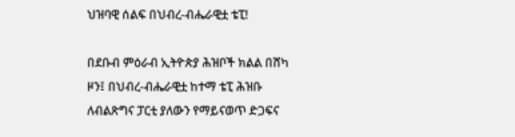ህዝባዊ ሰልፍ በህብረ-ብሔራዊቷ ቴፒ!

በደቡብ ምዕራብ ኢትዮጵያ ሕዝቦች ክልል በሸካ ዞን፤ በህብረ-ብሔራዊቷ ከተማ ቴፒ ሕዝቡ ለብልጽግና ፓርቲ ያለውን የማይናወጥ ድጋፍና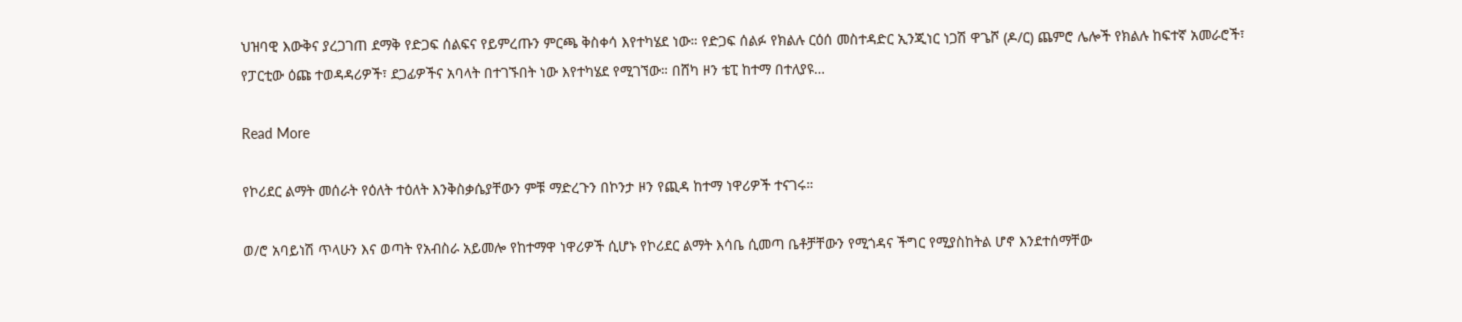ህዝባዊ እውቅና ያረጋገጠ ደማቅ የድጋፍ ሰልፍና የይምረጡን ምርጫ ቅስቀሳ እየተካሄደ ነው። የድጋፍ ሰልፉ የክልሉ ርዕሰ መስተዳድር ኢንጂነር ነጋሽ ዋጌሾ (ዶ/ር) ጨምሮ ሌሎች የክልሉ ከፍተኛ አመራሮች፣ የፓርቲው ዕጩ ተወዳዳሪዎች፣ ደጋፊዎችና አባላት በተገኙበት ነው እየተካሄደ የሚገኘው። በሸካ ዞን ቴፒ ከተማ በተለያዩ…

Read More

የኮሪደር ልማት መሰራት የዕለት ተዕለት እንቅስቃሴያቸውን ምቹ ማድረጉን በኮንታ ዞን የጪዳ ከተማ ነዋሪዎች ተናገሩ።

ወ/ሮ አባይነሽ ጥላሁን እና ወጣት የአብስራ አይመሎ የከተማዋ ነዋሪዎች ሲሆኑ የኮሪደር ልማት እሳቤ ሲመጣ ቤቶቻቸውን የሚጎዳና ችግር የሚያስከትል ሆኖ እንደተሰማቸው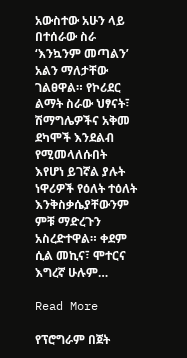አውስተው አሁን ላይ በተሰራው ስራ ‘እንኳንም መጣልን’ አልን ማለታቸው ገልፀዋል። የኮሪደር ልማት ስራው ህፃናት፣ ሽማግሌዎችና አቅመ ደካሞች እንደልብ የሚመላለሱበት እየሆነ ይገኛል ያሉት ነዋሪዎች የዕለት ተዕለት እንቅስቃሴያቸውንም ምቹ ማድረጉን አስረድተዋል። ቀደም ሲል መኪና፣ ሞተርና እግረኛ ሁሉም…

Read More

የፕሮግራም በጀት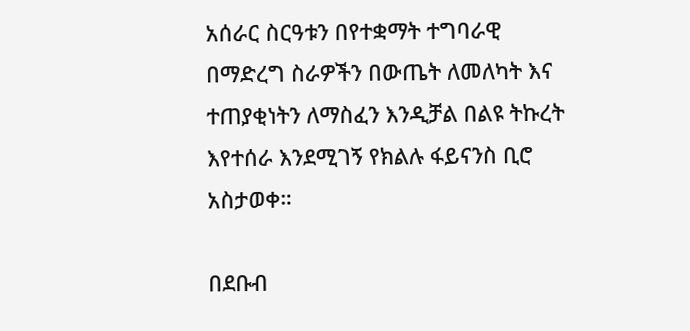አሰራር ስርዓቱን በየተቋማት ተግባራዊ በማድረግ ስራዎችን በውጤት ለመለካት እና ተጠያቂነትን ለማስፈን እንዲቻል በልዩ ትኩረት እየተሰራ እንደሚገኝ የክልሉ ፋይናንስ ቢሮ አስታወቀ።

በደቡብ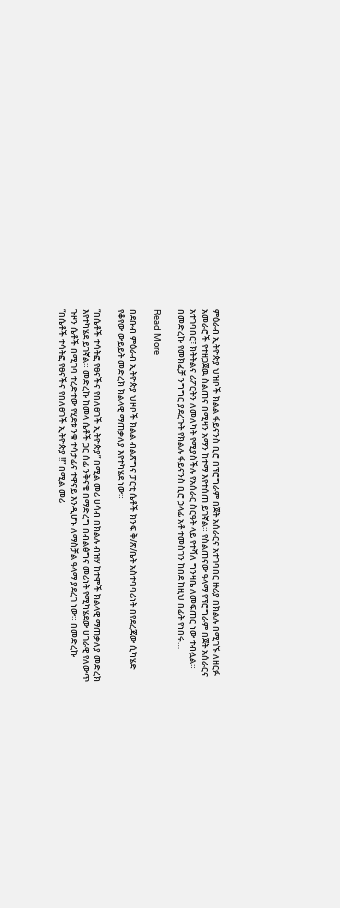ምዕራብ ኢትዮጵያ ህዝቦች ክልል ፋይናንስ ቢሮ በፕሮግራም በጀት አሰራርና አተገባበር ዙሪያ በክልሉ በሚገኙ ለዘርፉ አመራሮች የተዘጋጀዉ ስልጠና በሚዛን አማን ከተማ እየተሰጠ ይገኛል። የስልጠናው ዓላማ የፕሮግራም በጀት አሰራርና አተገባበር፣ ክትትልና ሪፖርትን ለመለካት የሚያስችሉ የአሰራር ስርዓት ላይ የተሻለ ግንዛቤ ለመፍጠር ነው ተብሏል። በመድረኩ የመክፈቻ ንግግር ያደረጉት የክልሉ ፋይናንስ ቢሮ ኃላፊ አቶ ተመስገን ከበደ ከዚህ በፊት የነበሩ…

Read More

በደቡብ ምዕራብ ኢትዮጵያ ህዞቦች ክልል ብልጽግና ፓርቲ ሴቶች ክንፍ ቅ/ጽ/ቤት አስተባባሪነት በየደረጃው ሲካሄድ የቆየው ውይይት መድረክ ክልላዊ ማጠቃለያ እየተካሄደ ነው።

“በሴቶች ተሳትፎ የፀናችና የበለፀገች ኢትዮጵያ” በሚል መሪ ሀሳብ በክልሉ ብዝሃ ከተሞች ክልላዊ ማጠቃለያ መድረክ እየተካሄደ ይገኛል። መድረኩ ከመላ ሴቶች ጋር ሰፊ ንቅናቄ በማድረግ በብልፅግና መሪነት የሚካሄደው ሀገራዊ የለውጥ ጉዞን ሴቶች በሚገባ ተረድተው የሂደቱ ንቁ ተሳታፊና ተዋናይ እንዲሆኑ ለማስቻል ዓላማ ያደረገ ነው። በመድረኩ “በሴቶች ተሳትፎ የፀናችና የበለፀገች ኢትዮጵያ !!” በሚል መሪ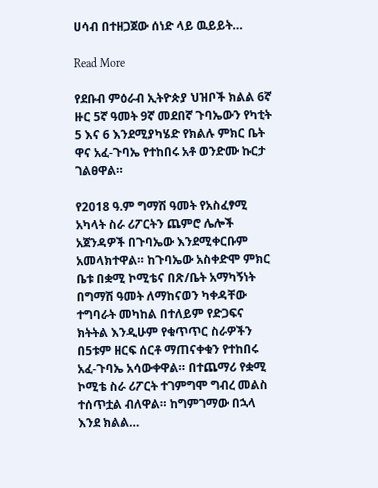ሀሳብ በተዘጋጀው ሰነድ ላይ ዉይይት…

Read More

የደቡብ ምዕራብ ኢትዮጵያ ህዝቦች ክልል 6ኛ ዙር 5ኛ ዓመት 9ኛ መደበኛ ጉባኤውን የካቲት 5 እና 6 እንደሚያካሄድ የክልሉ ምክር ቤት ዋና አፈ-ጉባኤ የተከበሩ አቶ ወንድሙ ኩርታ ገልፀዋል።

የ2018 ዓ.ም ግማሽ ዓመት የአስፈፃሚ አካላት ስራ ሪፖርትን ጨምሮ ሌሎች አጀንዳዎች በጉባኤው እንደሚቀርቡም አመላክተዋል። ከጉባኤው አስቀድሞ ምክር ቤቱ በቋሚ ኮሚቴና በጽ/ቤት አማካኝነት በግማሽ ዓመት ለማከናወን ካቀዳቸው ተግባራት መካከል በተለይም የድጋፍና ክትትል እንዲሁም የቁጥጥር ስራዎችን በ5ቱም ዘርፍ ሰርቶ ማጠናቀቁን የተከበሩ አፈ-ጉባኤ አሳውቀዋል። በተጨማሪ የቋሚ ኮሚቴ ስራ ሪፖርት ተገምግሞ ግብረ መልስ ተሰጥቷል ብለዋል። ከግምገማው በኋላ እንደ ክልል…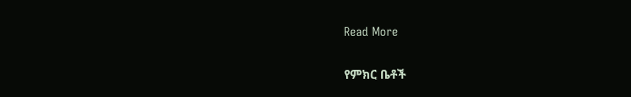Read More

የምክር ቤቶች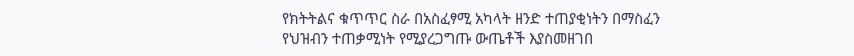የክትትልና ቁጥጥር ስራ በአስፈፃሚ አካላት ዘንድ ተጠያቂነትን በማስፈን የህዝብን ተጠቃሚነት የሚያረጋግጡ ውጤቶች እያስመዘገበ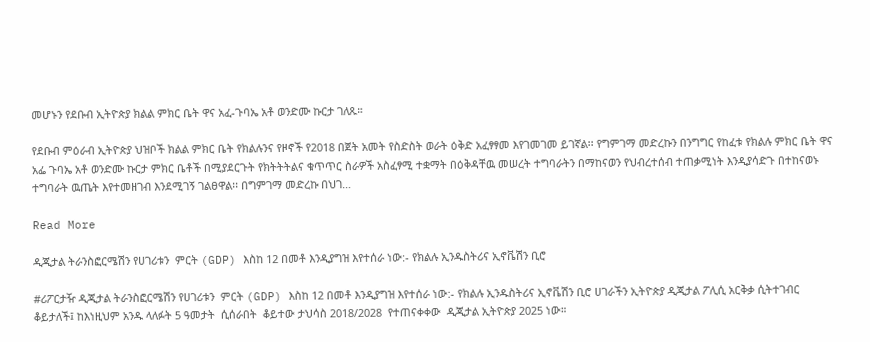መሆኑን የደቡብ ኢትዮጵያ ክልል ምክር ቤት ዋና አፈ-ጉባኤ አቶ ወንድሙ ኩርታ ገለጹ።

የደቡብ ምዕራብ ኢትዮጵያ ህዝቦች ክልል ምክር ቤት የክልሉንና የዞኖች የ2018 በጀት አመት የስድስት ወራት ዕቅድ አፈፃፃመ እየገመገመ ይገኛል፡፡ የግምገማ መድረኩን በንግግር የከፈቱ የክልሉ ምክር ቤት ዋና አፌ ጉባኤ አቶ ወንድሙ ኩርታ ምክር ቤቶች በሚያደርጉት የክትትትልና ቁጥጥር ስራዎች አስፈፃሚ ተቋማት በዕቅዳቸዉ መሠረት ተግባራትን በማከናወን የህብረተሰብ ተጠቃሚነት እንዲያሳድጉ በተከናወኑ ተግባራት ዉጤት እየተመዘገብ እንደሚገኝ ገልፀዋል፡፡ በግምገማ መድረኩ በህገ…

Read More

ዲጂታል ትራንስፎርሜሽን የሀገሪቱን  ምርት (GDP) እስከ 12 በመቶ እንዲያግዝ እየተሰራ ነው:- የክልሉ ኢንዱስትሪና ኢኖቬሽን ቢሮ

#ሪፖርታዥ ዲጂታል ትራንስፎርሜሽን የሀገሪቱን  ምርት (GDP) እስከ 12 በመቶ እንዲያግዝ እየተሰራ ነው:- የክልሉ ኢንዱስትሪና ኢኖቬሽን ቢሮ ሀገራችን ኢትዮጵያ ዲጂታል ፖሊሲ አርቅቃ ሲትተገብር ቆይታለች፤ ከእነዚህም አንዱ ላለፉት 5 ዓመታት  ሲሰራበት  ቆይተው ታህሳስ 2018/2028  የተጠናቀቀው  ዲጂታል ኢትዮጵያ 2025 ነው።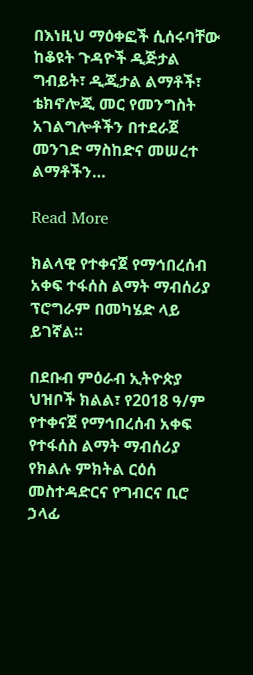በእነዚህ ማዕቀፎች ሲሰሩባቸው ከቆዩት ጉዳዮች ዲጅታል ግብይት፣ ዲጂታል ልማቶች፣ ቴክኖሎጂ መር የመንግስት አገልግሎቶችን በተደራጀ መንገድ ማስከድና መሠረተ ልማቶችን…

Read More

ክልላዊ የተቀናጀ የማኅበረሰብ አቀፍ ተፋሰስ ልማት ማብሰሪያ ፕሮግራም በመካሄድ ላይ ይገኛል።

በደቡብ ምዕራብ ኢትዮጵያ ህዝቦች ክልል፣ የ2018 ዓ/ም የተቀናጀ የማኅበረሰብ አቀፍ የተፋሰስ ልማት ማብሰሪያ የክልሉ ምክትል ርዕሰ መስተዳድርና የግብርና ቢሮ ኃላፊ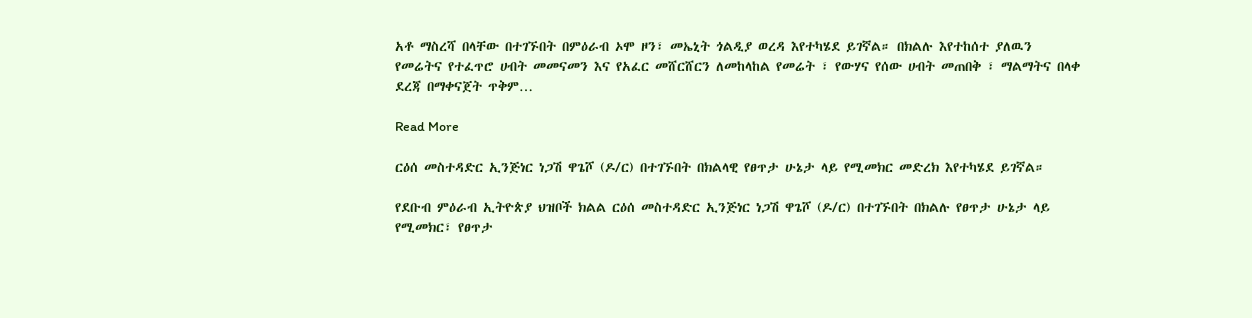አቶ ማስረሻ በላቸው በተገኙበት በምዕራብ ኦሞ ዞን፣ መኤኒት ጎልዲያ ወረዳ እየተካሄደ ይገኛል። በክልሉ እየተከሰተ ያለዉን የመሬትና የተፈጥሮ ሀብት መመናመን እና የአፈር መሸርሸርን ለመከላከል የመሬት ፣ የውሃና የሰው ሀብት መጠበቅ ፣ ማልማትና በላቀ ደረጃ በማቀናጀት ጥቅም…

Read More

ርዕሰ መስተዳድር ኢንጅነር ነጋሽ ዋጌሾ (ዶ/ር) በተገኙበት በክልላዊ የፀጥታ ሁኔታ ላይ የሚመክር መድረክ እየተካሄደ ይገኛል።

የደቡብ ምዕራብ ኢትዮጵያ ህዝቦች ክልል ርዕሰ መስተዳድር ኢንጅነር ነጋሽ ዋጌሾ (ዶ/ር) በተገኙበት በክልሉ የፀጥታ ሁኔታ ላይ የሚመክር፣ የፀጥታ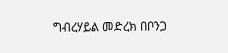ግብረሃይል መድረክ በቦንጋ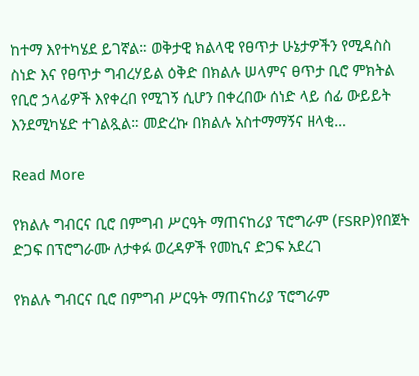ከተማ እየተካሄደ ይገኛል። ወቅታዊ ክልላዊ የፀጥታ ሁኔታዎችን የሚዳስስ ስነድ እና የፀጥታ ግብረሃይል ዕቅድ በክልሉ ሠላምና ፀጥታ ቢሮ ምክትል የቢሮ ኃላፊዎች እየቀረበ የሚገኝ ሲሆን በቀረበው ሰነድ ላይ ሰፊ ውይይት እንደሚካሄድ ተገልጿል። መድረኩ በክልሉ አስተማማኝና ዘላቂ…

Read More

የክልሉ ግብርና ቢሮ በምግብ ሥርዓት ማጠናከሪያ ፕሮግራም (FSRP)የበጀት ድጋፍ በፕሮግራሙ ለታቀፉ ወረዳዎች የመኪና ድጋፍ አደረገ

የክልሉ ግብርና ቢሮ በምግብ ሥርዓት ማጠናከሪያ ፕሮግራም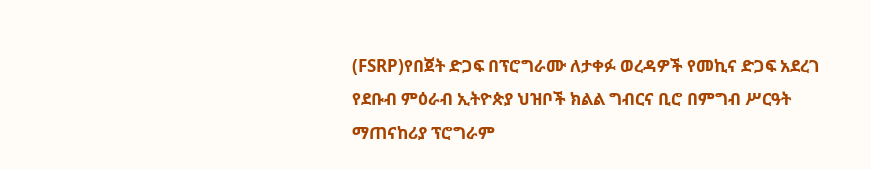(FSRP)የበጀት ድጋፍ በፕሮግራሙ ለታቀፉ ወረዳዎች የመኪና ድጋፍ አደረገ የደቡብ ምዕራብ ኢትዮጵያ ህዝቦች ክልል ግብርና ቢሮ በምግብ ሥርዓት ማጠናከሪያ ፕሮግራም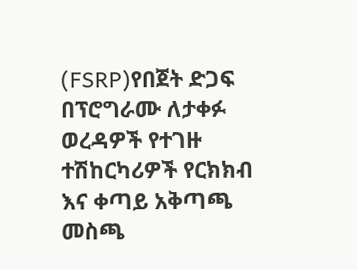(FSRP)የበጀት ድጋፍ በፕሮግራሙ ለታቀፉ ወረዳዎች የተገዙ ተሽከርካሪዎች የርክክብ እና ቀጣይ አቅጣጫ መስጫ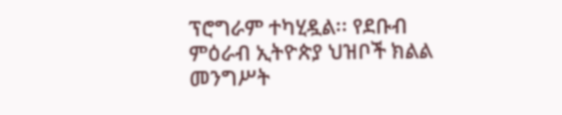ፕሮግራም ተካሂዷል፡፡ የደቡብ ምዕራብ ኢትዮጵያ ህዝቦች ክልል መንግሥት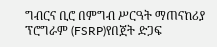ግብርና ቢሮ በምግብ ሥርዓት ማጠናከሪያ ፕሮግራም (FSRP)የበጀት ድጋፍ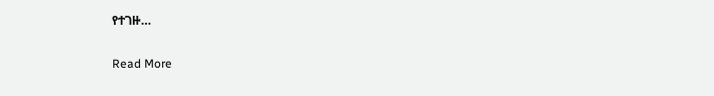የተገዙ…

Read More